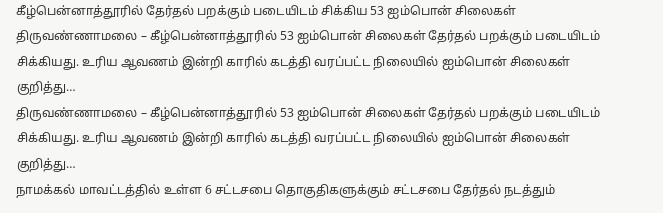கீழ்பென்னாத்தூரில் தேர்தல் பறக்கும் படையிடம் சிக்கிய 53 ஐம்பொன் சிலைகள்
திருவண்ணாமலை – கீழ்பென்னாத்தூரில் 53 ஐம்பொன் சிலைகள் தேர்தல் பறக்கும் படையிடம் சிக்கியது. உரிய ஆவணம் இன்றி காரில் கடத்தி வரப்பட்ட நிலையில் ஐம்பொன் சிலைகள் குறித்து…
திருவண்ணாமலை – கீழ்பென்னாத்தூரில் 53 ஐம்பொன் சிலைகள் தேர்தல் பறக்கும் படையிடம் சிக்கியது. உரிய ஆவணம் இன்றி காரில் கடத்தி வரப்பட்ட நிலையில் ஐம்பொன் சிலைகள் குறித்து…
நாமக்கல் மாவட்டத்தில் உள்ள 6 சட்டசபை தொகுதிகளுக்கும் சட்டசபை தேர்தல் நடத்தும்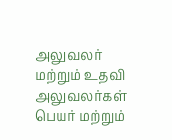அலுவலர் மற்றும் உதவி அலுவலர்கள் பெயர் மற்றும்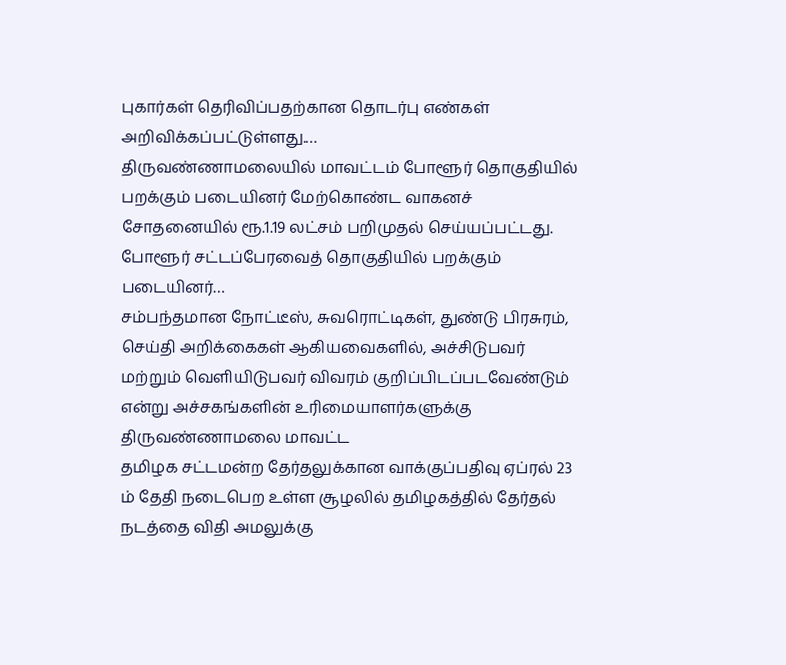புகார்கள் தெரிவிப்பதற்கான தொடர்பு எண்கள் அறிவிக்கப்பட்டுள்ளது.…
திருவண்ணாமலையில் மாவட்டம் போளூர் தொகுதியில் பறக்கும் படையினர் மேற்கொண்ட வாகனச் சோதனையில் ரூ.1.19 லட்சம் பறிமுதல் செய்யப்பட்டது. போளூர் சட்டப்பேரவைத் தொகுதியில் பறக்கும் படையினர்…
சம்பந்தமான நோட்டீஸ், சுவரொட்டிகள், துண்டு பிரசுரம், செய்தி அறிக்கைகள் ஆகியவைகளில், அச்சிடுபவர் மற்றும் வெளியிடுபவர் விவரம் குறிப்பிடப்படவேண்டும் என்று அச்சகங்களின் உரிமையாளர்களுக்கு திருவண்ணாமலை மாவட்ட
தமிழக சட்டமன்ற தேர்தலுக்கான வாக்குப்பதிவு ஏப்ரல் 23 ம் தேதி நடைபெற உள்ள சூழலில் தமிழகத்தில் தேர்தல் நடத்தை விதி அமலுக்கு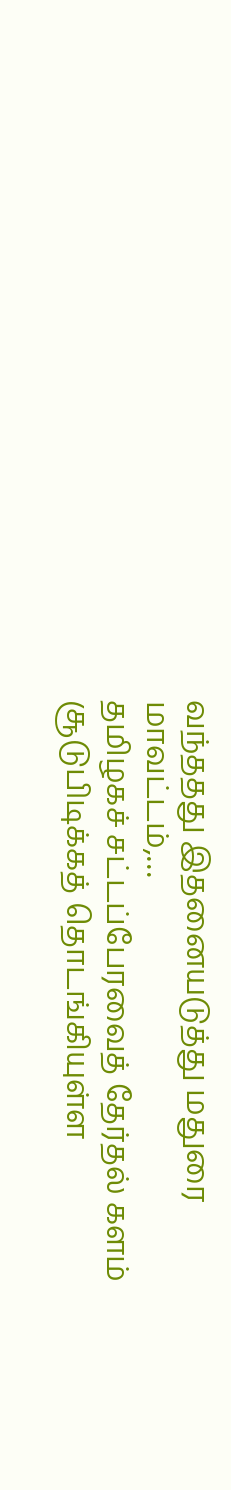வந்ததது இதனையடுத்து மதுரை மாவட்டம்,…
தமிழகச் சட்டப்பேரவைத் தேர்தல் களம் சூடுபிடிக்கத் தொடங்கியுள்ள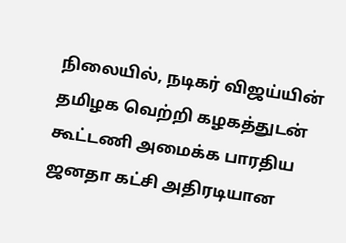நிலையில், நடிகர் விஜய்யின் தமிழக வெற்றி கழகத்துடன் கூட்டணி அமைக்க பாரதிய ஜனதா கட்சி அதிரடியான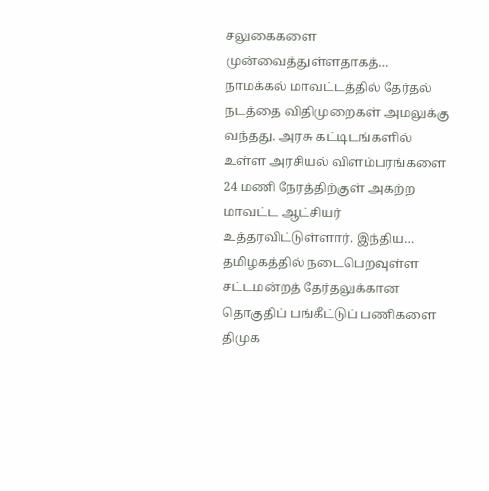சலுகைகளை முன்வைத்துள்ளதாகத்…
நாமக்கல் மாவட்டத்தில் தேர்தல் நடத்தை விதிமுறைகள் அமலுக்கு வந்தது. அரசு கட்டிடங்களில் உள்ள அரசியல் விளம்பரங்களை 24 மணி நேரத்திற்குள் அகற்ற மாவட்ட ஆட்சியர் உத்தரவிட்டுள்ளார். இந்திய…
தமிழகத்தில் நடைபெறவுள்ள சட்டமன்றத் தேர்தலுக்கான தொகுதிப் பங்கீட்டுப் பணிகளை திமுக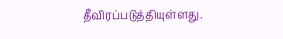தீவிரப்படுத்தியுள்ளது.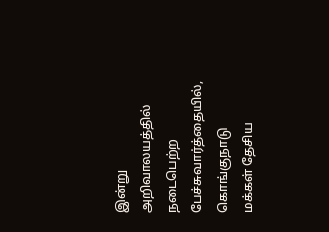இன்று அறிவாலயத்தில் நடைபெற்ற பேச்சுவார்த்தையில், கொங்குநாடு மக்கள் தேசிய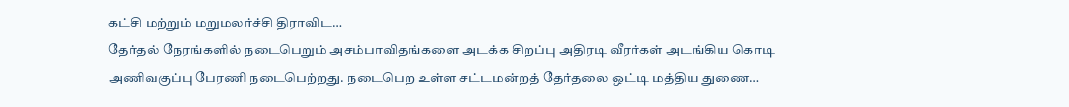கட்சி மற்றும் மறுமலர்ச்சி திராவிட…
தேர்தல் நேரங்களில் நடைபெறும் அசம்பாவிதங்களை அடக்க சிறப்பு அதிரடி வீரர்கள் அடங்கிய கொடி அணிவகுப்பு பேரணி நடைபெற்றது. நடைபெற உள்ள சட்டமன்றத் தேர்தலை ஒட்டி மத்திய துணை…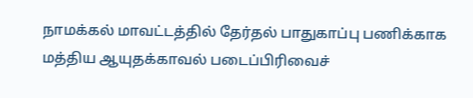நாமக்கல் மாவட்டத்தில் தேர்தல் பாதுகாப்பு பணிக்காக மத்திய ஆயுதக்காவல் படைப்பிரிவைச்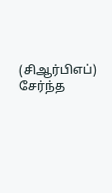(சிஆர்பிஎப்) சேர்ந்த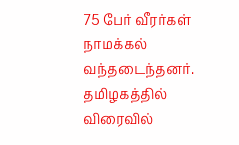75 பேர் வீரர்கள் நாமக்கல் வந்தடைந்தனர். தமிழகத்தில் விரைவில்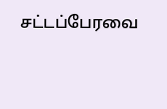சட்டப்பேரவை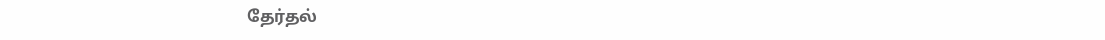தேர்தல்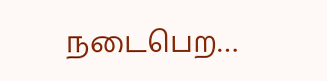நடைபெற…